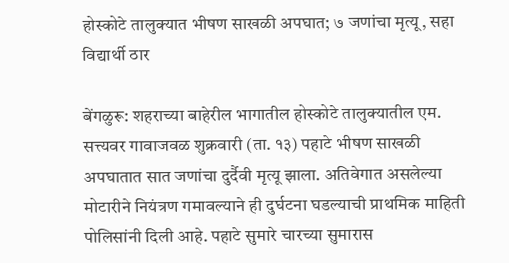होस्कोटे तालुक्यात भीषण साखळी अपघात; ७ जणांचा मृत्यू, सहा विद्यार्थी ठार

बेंगळुरू: शहराच्या बाहेरील भागातील होस्कोटे तालुक्यातील एम. सत्त्यवर गावाजवळ शुक्रवारी (ता. १३) पहाटे भीषण साखळी अपघातात सात जणांचा दुर्दैवी मृत्यू झाला. अतिवेगात असलेल्या मोटारीने नियंत्रण गमावल्याने ही दुर्घटना घडल्याची प्राथमिक माहिती पोलिसांनी दिली आहे. पहाटे सुमारे चारच्या सुमारास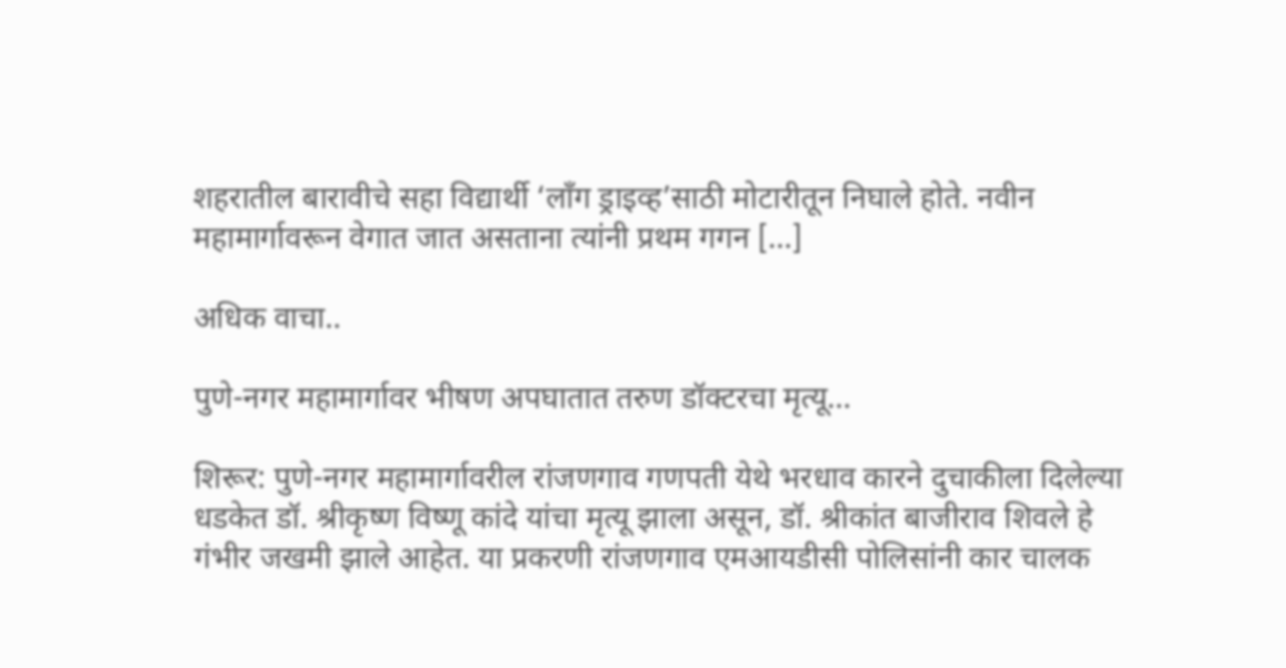शहरातील बारावीचे सहा विद्यार्थी ‘लाँग ड्राइव्ह’साठी मोटारीतून निघाले होते. नवीन महामार्गावरून वेगात जात असताना त्यांनी प्रथम गगन […]

अधिक वाचा..

पुणे-नगर महामार्गावर भीषण अपघातात तरुण डॉक्टरचा मृत्यू…

शिरूर: पुणे-नगर महामार्गावरील रांजणगाव गणपती येथे भरधाव कारने दुचाकीला दिलेल्या धडकेत डॉ. श्रीकृष्ण विष्णू कांदे यांचा मृत्यू झाला असून, डॉ. श्रीकांत बाजीराव शिवले हे गंभीर जखमी झाले आहेत. या प्रकरणी रांजणगाव एमआयडीसी पोलिसांनी कार चालक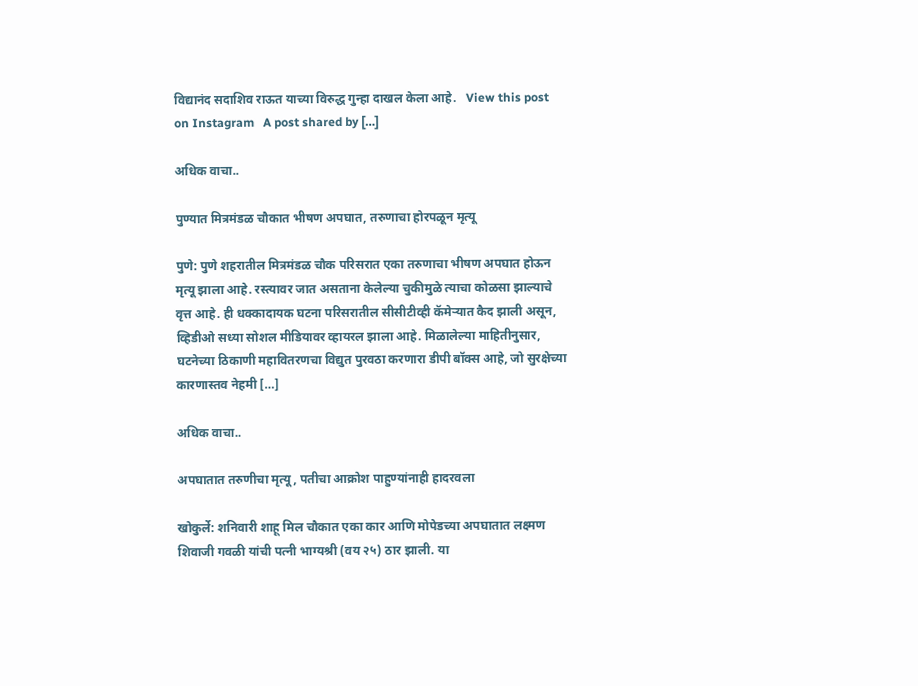विद्यानंद सदाशिव राऊत याच्या विरुद्ध गुन्हा दाखल केला आहे.   View this post on Instagram   A post shared by […]

अधिक वाचा..

पुण्यात मित्रमंडळ चौकात भीषण अपघात, तरुणाचा होरपळून मृत्यू

पुणे: पुणे शहरातील मित्रमंडळ चौक परिसरात एका तरुणाचा भीषण अपघात होऊन मृत्यू झाला आहे. रस्त्यावर जात असताना केलेल्या चुकीमुळे त्याचा कोळसा झाल्याचे वृत्त आहे. ही धक्कादायक घटना परिसरातील सीसीटीव्ही कॅमेऱ्यात कैद झाली असून, व्हिडीओ सध्या सोशल मीडियावर व्हायरल झाला आहे. मिळालेल्या माहितीनुसार, घटनेच्या ठिकाणी महावितरणचा विद्युत पुरवठा करणारा डीपी बॉक्स आहे, जो सुरक्षेच्या कारणास्तव नेहमी […]

अधिक वाचा..

अपघातात तरुणीचा मृत्यू, पतीचा आक्रोश पाहुण्यांनाही हादरवला

खोकुर्ले: शनिवारी शाहू मिल चौकात एका कार आणि मोपेडच्या अपघातात लक्ष्मण शिवाजी गवळी यांची पत्नी भाग्यश्री (वय २५) ठार झाली. या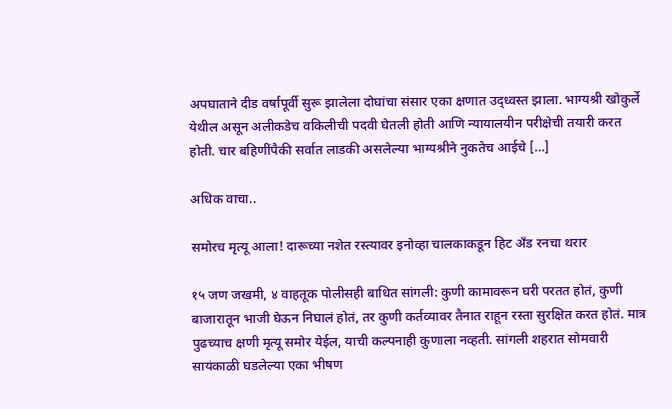अपघाताने दीड वर्षापूर्वी सुरू झालेला दोघांचा संसार एका क्षणात उद्ध्वस्त झाला. भाग्यश्री खोकुर्ले येथील असून अलीकडेच वकिलीची पदवी घेतली होती आणि न्यायालयीन परीक्षेची तयारी करत होती. चार बहिणींपैकी सर्वात लाडकी असलेल्या भाग्यश्रीने नुकतेच आईचे […]

अधिक वाचा..

समोरच मृत्यू आला! दारूच्या नशेत रस्त्यावर इनोव्हा चालकाकडून हिट अँड रनचा थरार

१५ जण जखमी, ४ वाहतूक पोलीसही बाधित सांगली: कुणी कामावरून घरी परतत होतं, कुणी बाजारातून भाजी घेऊन निघालं होतं, तर कुणी कर्तव्यावर तैनात राहून रस्ता सुरक्षित करत होतं. मात्र पुढच्याच क्षणी मृत्यू समोर येईल, याची कल्पनाही कुणाला नव्हती. सांगली शहरात सोमवारी सायंकाळी घडलेल्या एका भीषण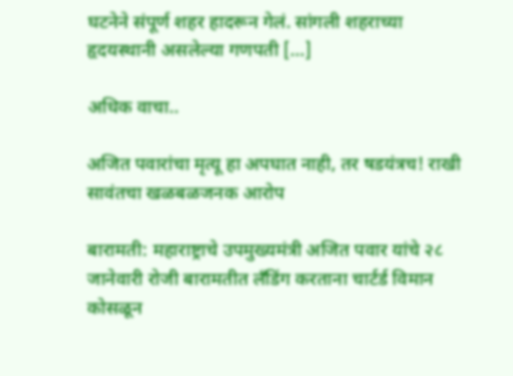घटनेने संपूर्ण शहर हादरून गेलं. सांगली शहराच्या हृदयस्थानी असलेल्या गणपती […]

अधिक वाचा..

अजित पवारांचा मृत्यू हा अपघात नाही, तर षडयंत्रच! राखी सावंतचा खळबळजनक आरोप

बारामती: महाराष्ट्राचे उपमुख्यमंत्री अजित पवार यांचे २८ जानेवारी रोजी बारामतीत लँडिंग करताना चार्टर्ड विमान कोसळून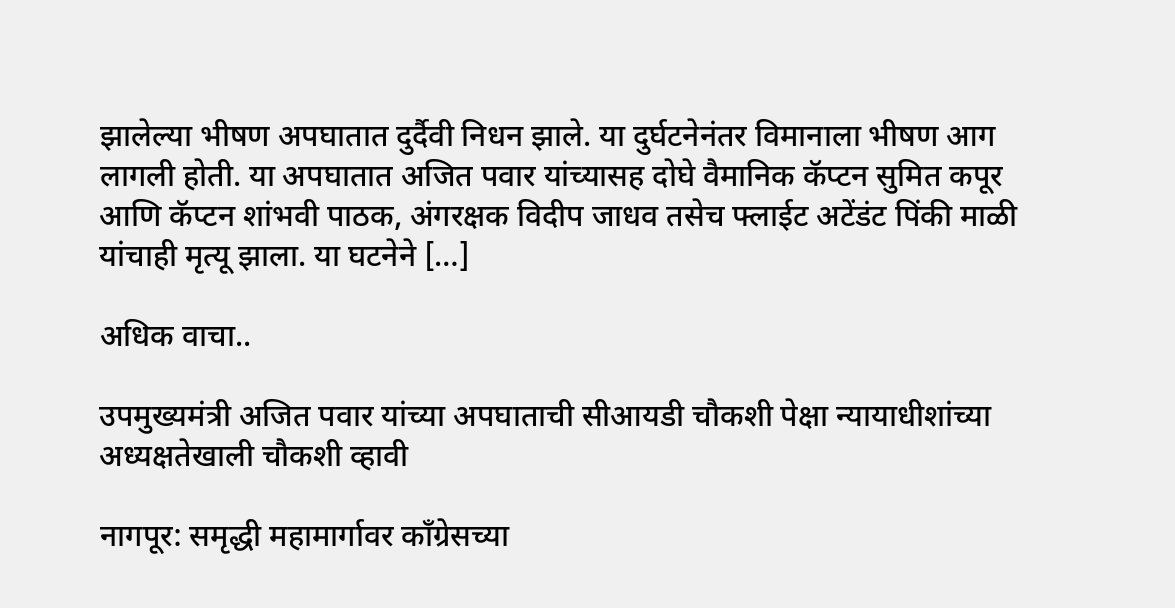झालेल्या भीषण अपघातात दुर्दैवी निधन झाले. या दुर्घटनेनंतर विमानाला भीषण आग लागली होती. या अपघातात अजित पवार यांच्यासह दोघे वैमानिक कॅप्टन सुमित कपूर आणि कॅप्टन शांभवी पाठक, अंगरक्षक विदीप जाधव तसेच फ्लाईट अटेंडंट पिंकी माळी यांचाही मृत्यू झाला. या घटनेने […]

अधिक वाचा..

उपमुख्यमंत्री अजित पवार यांच्या अपघाताची सीआयडी चौकशी पेक्षा न्यायाधीशांच्या अध्यक्षतेखाली चौकशी व्हावी

नागपूर: समृद्धी महामार्गावर काँग्रेसच्या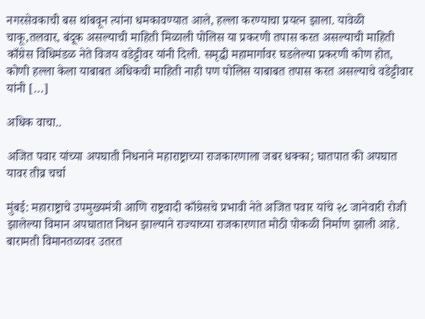नगरसेवकाची बस थांबवून त्यांना धमकावण्यात आले, हल्ला करण्याचा प्रयत्न झाला. यावेळी चाकू,तलवार, बंदूक असल्याची माहिती मिळाली पोलिस या प्रकरणी तपास करत असल्याची माहिती काँग्रेस विधिमंडळ नेते विजय वडेट्टीवर यांनी दिली. समृद्धी महामार्गावर घडलेल्या प्रकरणी कोण होत, कोणी हल्ला केला याबाबत अधिकची माहिती नाही पण पोलिस याबाबत तपास करत असल्याचे वडेट्टीवार यांनी […]

अधिक वाचा..

अजित पवार यांच्या अपघाती निधनाने महाराष्ट्राच्या राजकारणाला जबर धक्का; घातपात की अपघात यावर तीव्र चर्चा

मुंबई: महाराष्ट्राचे उपमुख्यमंत्री आणि राष्ट्रवादी काँग्रेसचे प्रभावी नेते अजित पवार यांचे २८ जानेवारी रोजी झालेल्या विमान अपघातात निधन झाल्याने राज्याच्या राजकारणात मोठी पोकळी निर्माण झाली आहे. बारामती विमानतळावर उतरत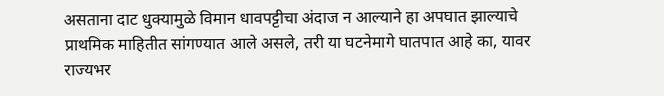असताना दाट धुक्यामुळे विमान धावपट्टीचा अंदाज न आल्याने हा अपघात झाल्याचे प्राथमिक माहितीत सांगण्यात आले असले, तरी या घटनेमागे घातपात आहे का, यावर राज्यभर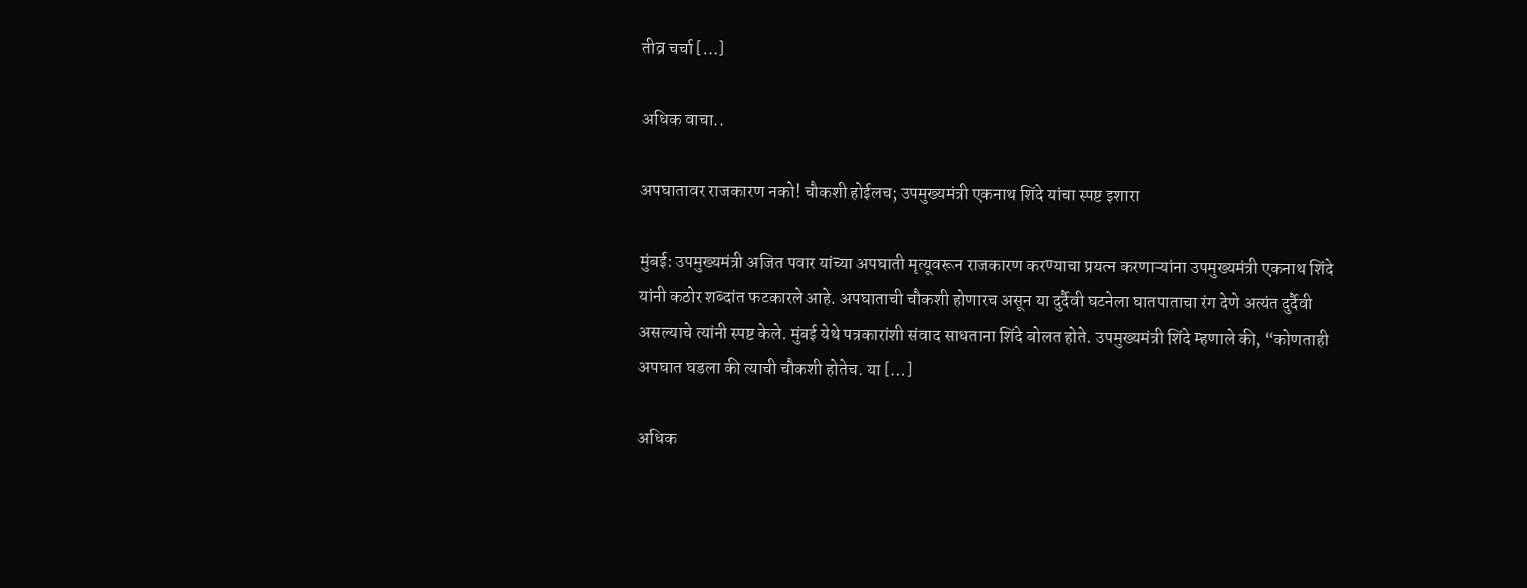तीव्र चर्चा […]

अधिक वाचा..

अपघातावर राजकारण नको! चौकशी होईलच; उपमुख्यमंत्री एकनाथ शिंदे यांचा स्पष्ट इशारा

मुंबई: उपमुख्यमंत्री अजित पवार यांच्या अपघाती मृत्यूवरून राजकारण करण्याचा प्रयत्न करणाऱ्यांना उपमुख्यमंत्री एकनाथ शिंदे यांनी कठोर शब्दांत फटकारले आहे. अपघाताची चौकशी होणारच असून या दुर्दैवी घटनेला घातपाताचा रंग देणे अत्यंत दुर्दैवी असल्याचे त्यांनी स्पष्ट केले. मुंबई येथे पत्रकारांशी संवाद साधताना शिंदे बोलत होते. उपमुख्यमंत्री शिंदे म्हणाले की, “कोणताही अपघात घडला की त्याची चौकशी होतेच. या […]

अधिक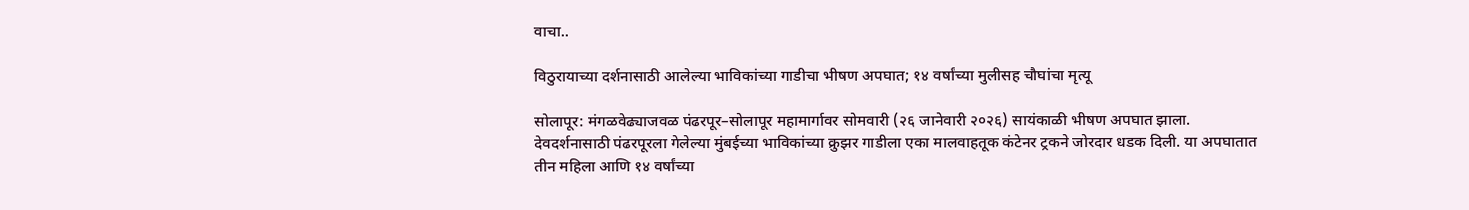वाचा..

विठुरायाच्या दर्शनासाठी आलेल्या भाविकांच्या गाडीचा भीषण अपघात; १४ वर्षांच्या मुलीसह चौघांचा मृत्यू

सोलापूर: मंगळवेढ्याजवळ पंढरपूर–सोलापूर महामार्गावर सोमवारी (२६ जानेवारी २०२६) सायंकाळी भीषण अपघात झाला. देवदर्शनासाठी पंढरपूरला गेलेल्या मुंबईच्या भाविकांच्या क्रुझर गाडीला एका मालवाहतूक कंटेनर ट्रकने जोरदार धडक दिली. या अपघातात तीन महिला आणि १४ वर्षांच्या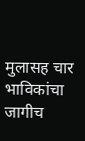मुलासह चार भाविकांचा जागीच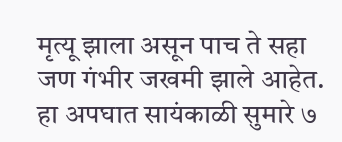मृत्यू झाला असून पाच ते सहा जण गंभीर जखमी झाले आहेत. हा अपघात सायंकाळी सुमारे ७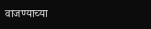वाजण्याच्या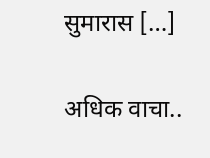सुमारास […]

अधिक वाचा..